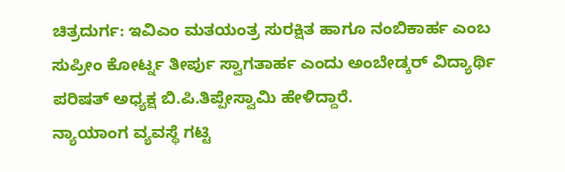ಚಿತ್ರದುರ್ಗ: ಇವಿಎಂ ಮತಯಂತ್ರ ಸುರಕ್ಷಿತ ಹಾಗೂ ನಂಬಿಕಾರ್ಹ ಎಂಬ ಸುಪ್ರೀಂ ಕೋರ್ಟ್ನ ತೀರ್ಪು ಸ್ವಾಗತಾರ್ಹ ಎಂದು ಅಂಬೇಡ್ಕರ್ ವಿದ್ಯಾರ್ಥಿ ಪರಿಷತ್ ಅಧ್ಯಕ್ಷ ಬಿ.ಪಿ.ತಿಪ್ಪೇಸ್ವಾಮಿ ಹೇಳಿದ್ದಾರೆ.
ನ್ಯಾಯಾಂಗ ವ್ಯವಸ್ಥೆ ಗಟ್ಟಿ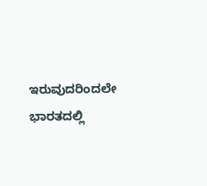ಇರುವುದರಿಂದಲೇ ಭಾರತದಲ್ಲಿ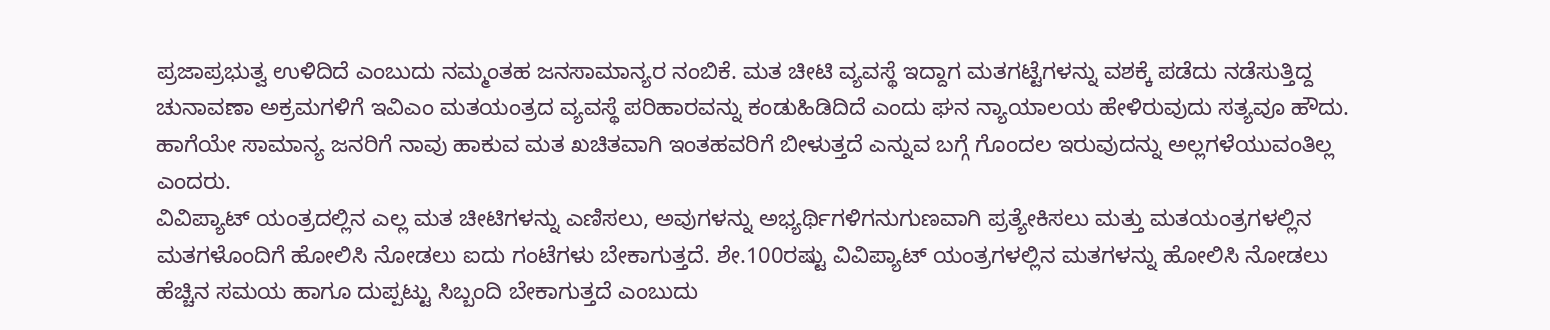ಪ್ರಜಾಪ್ರಭುತ್ವ ಉಳಿದಿದೆ ಎಂಬುದು ನಮ್ಮಂತಹ ಜನಸಾಮಾನ್ಯರ ನಂಬಿಕೆ. ಮತ ಚೀಟಿ ವ್ಯವಸ್ಥೆ ಇದ್ದಾಗ ಮತಗಟ್ಟೆಗಳನ್ನು ವಶಕ್ಕೆ ಪಡೆದು ನಡೆಸುತ್ತಿದ್ದ ಚುನಾವಣಾ ಅಕ್ರಮಗಳಿಗೆ ಇವಿಎಂ ಮತಯಂತ್ರದ ವ್ಯವಸ್ಥೆ ಪರಿಹಾರವನ್ನು ಕಂಡುಹಿಡಿದಿದೆ ಎಂದು ಘನ ನ್ಯಾಯಾಲಯ ಹೇಳಿರುವುದು ಸತ್ಯವೂ ಹೌದು. ಹಾಗೆಯೇ ಸಾಮಾನ್ಯ ಜನರಿಗೆ ನಾವು ಹಾಕುವ ಮತ ಖಚಿತವಾಗಿ ಇಂತಹವರಿಗೆ ಬೀಳುತ್ತದೆ ಎನ್ನುವ ಬಗ್ಗೆ ಗೊಂದಲ ಇರುವುದನ್ನು ಅಲ್ಲಗಳೆಯುವಂತಿಲ್ಲ ಎಂದರು.
ವಿವಿಪ್ಯಾಟ್ ಯಂತ್ರದಲ್ಲಿನ ಎಲ್ಲ ಮತ ಚೀಟಿಗಳನ್ನು ಎಣಿಸಲು, ಅವುಗಳನ್ನು ಅಭ್ಯರ್ಥಿಗಳಿಗನುಗುಣವಾಗಿ ಪ್ರತ್ಯೇಕಿಸಲು ಮತ್ತು ಮತಯಂತ್ರಗಳಲ್ಲಿನ ಮತಗಳೊಂದಿಗೆ ಹೋಲಿಸಿ ನೋಡಲು ಐದು ಗಂಟೆಗಳು ಬೇಕಾಗುತ್ತದೆ. ಶೇ.100ರಷ್ಟು ವಿವಿಪ್ಯಾಟ್ ಯಂತ್ರಗಳಲ್ಲಿನ ಮತಗಳನ್ನು ಹೋಲಿಸಿ ನೋಡಲು ಹೆಚ್ಚಿನ ಸಮಯ ಹಾಗೂ ದುಪ್ಪಟ್ಟು ಸಿಬ್ಬಂದಿ ಬೇಕಾಗುತ್ತದೆ ಎಂಬುದು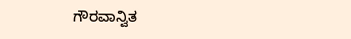ಗೌರವಾನ್ವಿತ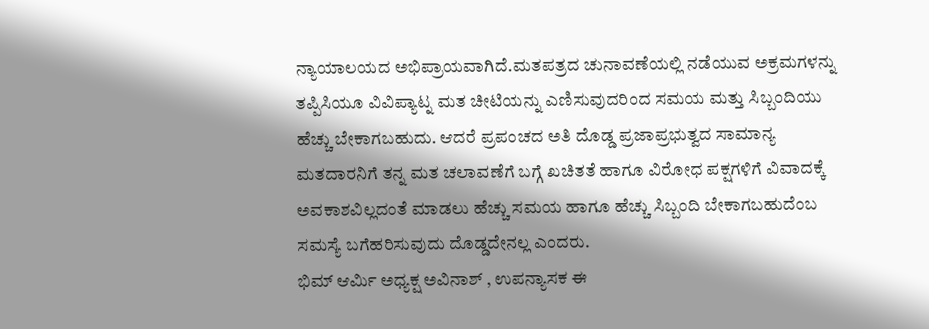ನ್ಯಾಯಾಲಯದ ಅಭಿಪ್ರಾಯವಾಗಿದೆ.ಮತಪತ್ರದ ಚುನಾವಣೆಯಲ್ಲಿ ನಡೆಯುವ ಅಕ್ರಮಗಳನ್ನು ತಪ್ಪಿಸಿಯೂ ವಿವಿಪ್ಯಾಟ್ನ ಮತ ಚೀಟಿಯನ್ನು ಎಣಿಸುವುದರಿಂದ ಸಮಯ ಮತ್ತು ಸಿಬ್ಬಂದಿಯು ಹೆಚ್ಚು ಬೇಕಾಗಬಹುದು. ಆದರೆ ಪ್ರಪಂಚದ ಅತಿ ದೊಡ್ಡ ಪ್ರಜಾಪ್ರಭುತ್ವದ ಸಾಮಾನ್ಯ ಮತದಾರನಿಗೆ ತನ್ನ ಮತ ಚಲಾವಣೆಗೆ ಬಗ್ಗೆ ಖಚಿತತೆ ಹಾಗೂ ವಿರೋಧ ಪಕ್ಷಗಳಿಗೆ ವಿವಾದಕ್ಕೆ ಅವಕಾಶವಿಲ್ಲದಂತೆ ಮಾಡಲು ಹೆಚ್ಚು ಸಮಯ ಹಾಗೂ ಹೆಚ್ಚು ಸಿಬ್ಬಂದಿ ಬೇಕಾಗಬಹುದೆಂಬ ಸಮಸ್ಯೆ ಬಗೆಹರಿಸುವುದು ದೊಡ್ಡದೇನಲ್ಲ ಎಂದರು.
ಭಿಮ್ ಆರ್ಮಿ ಅಧ್ಯಕ್ಷ ಅವಿನಾಶ್ , ಉಪನ್ಯಾಸಕ ಈ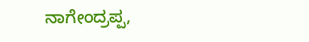ನಾಗೇಂದ್ರಪ್ಪ,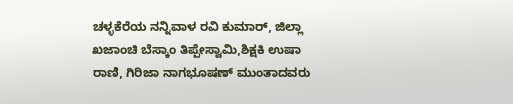ಚಳ್ಳಕೆರೆಯ ನನ್ನಿವಾಳ ರವಿ ಕುಮಾರ್, ಜಿಲ್ಲಾ ಖಜಾಂಚಿ ಬೆಸ್ಕಾಂ ತಿಪ್ಪೇಸ್ವಾಮಿ,ಶಿಕ್ಷಕಿ ಉಷಾ ರಾಣಿ, ಗಿರಿಜಾ ನಾಗಭೂಷಣ್ ಮುಂತಾದವರು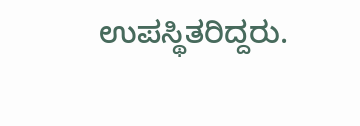ಉಪಸ್ಥಿತರಿದ್ದರು.